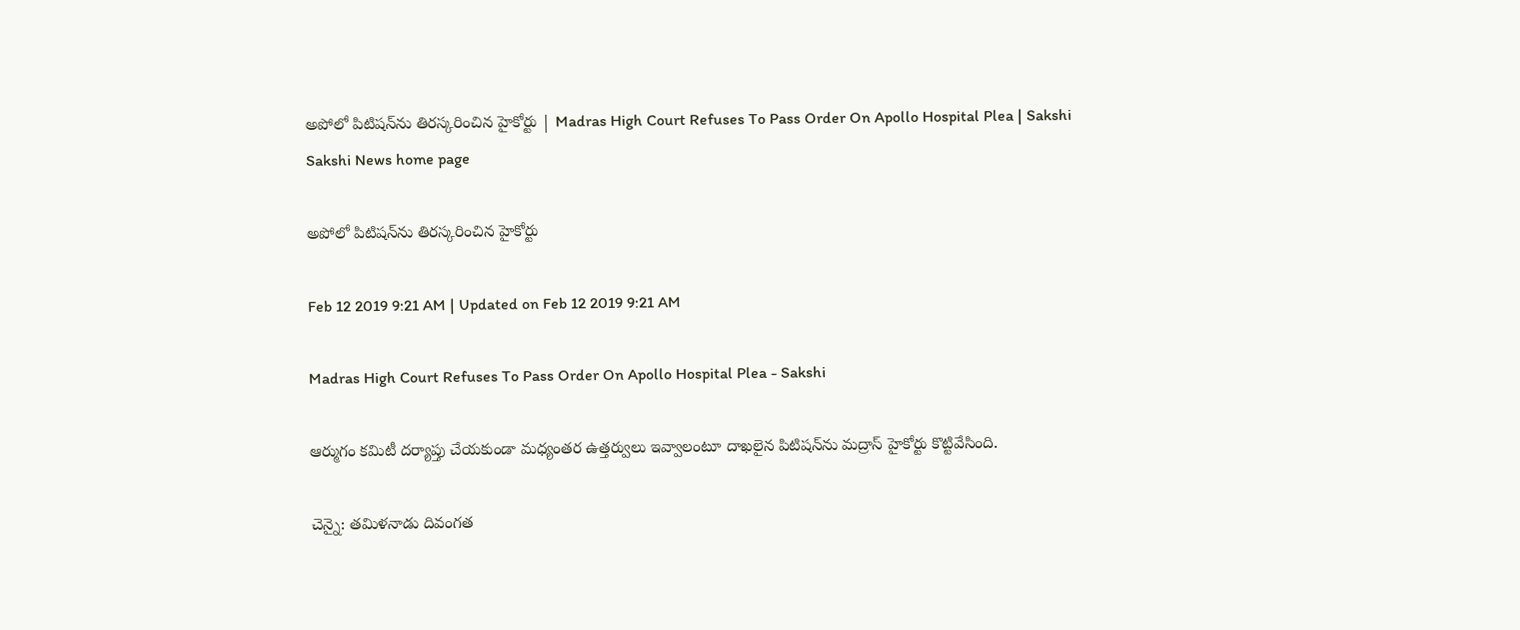అపోలో పిటిషన్‌ను తిరస్కరించిన హైకోర్టు | Madras High Court Refuses To Pass Order On Apollo Hospital Plea | Sakshi
Sakshi News home page

అపోలో పిటిషన్‌ను తిరస్కరించిన హైకోర్టు

Feb 12 2019 9:21 AM | Updated on Feb 12 2019 9:21 AM

Madras High Court Refuses To Pass Order On Apollo Hospital Plea - Sakshi

ఆర్ముగం కమిటీ దర్యాప్తు చేయకుండా మధ్యంతర ఉత్తర్వులు ఇవ్వాలంటూ దాఖలైన పిటిషన్‌ను మద్రాస్‌ హైకోర్టు కొట్టివేసింది.

చెన్నై: తమిళనాడు దివంగత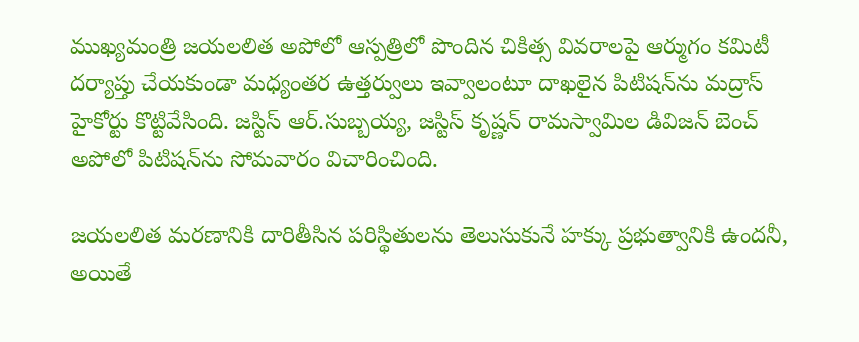ముఖ్యమంత్రి జయలలిత అపోలో ఆస్పత్రిలో పొందిన చికిత్స వివరాలపై ఆర్ముగం కమిటీ దర్యాప్తు చేయకుండా మధ్యంతర ఉత్తర్వులు ఇవ్వాలంటూ దాఖలైన పిటిషన్‌ను మద్రాస్‌ హైకోర్టు కొట్టివేసింది. జస్టిస్‌ ఆర్‌.సుబ్బయ్య, జస్టిస్‌ కృష్ణన్‌ రామస్వామిల డివిజన్‌ బెంచ్‌ అపోలో పిటిషన్‌ను సోమవారం విచారించింది.

జయలలిత మరణానికి దారితీసిన పరిస్థితులను తెలుసుకునే హక్కు ప్రభుత్వానికి ఉందనీ, అయితే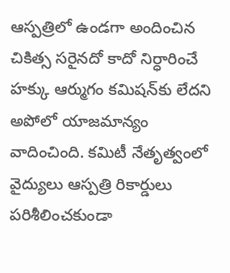ఆస్పత్రిలో ఉండగా అందించిన చికిత్స సరైనదో కాదో నిర్ధారించే హక్కు ఆర్ముగం కమిషన్‌కు లేదని అపోలో యాజమాన్యం వాదించింది. కమిటీ నేతృత్వంలో వైద్యులు ఆస్పత్రి రికార్డులు పరిశీలించకుండా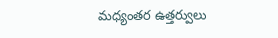మధ్యంతర ఉత్తర్వులు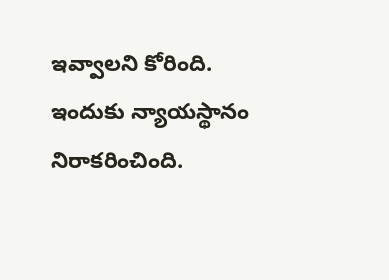ఇవ్వాలని కోరింది. ఇందుకు న్యాయస్థానం నిరాకరించింది.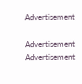Advertisement

Advertisement
Advertisement